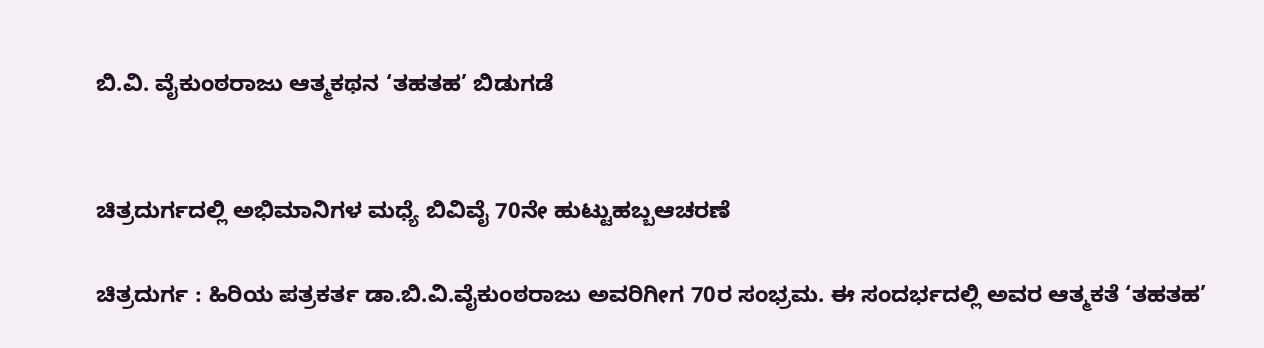ಬಿ.ವಿ. ವೈಕುಂಠರಾಜು ಆತ್ಮಕಥನ ‘ತಹತಹ’ ಬಿಡುಗಡೆ


ಚಿತ್ರದುರ್ಗದಲ್ಲಿ ಅಭಿಮಾನಿಗಳ ಮಧ್ಯೆ ಬಿವಿವೈ 70ನೇ ಹುಟ್ಟುಹಬ್ಬಆಚರಣೆ

ಚಿತ್ರದುರ್ಗ : ಹಿರಿಯ ಪತ್ರಕರ್ತ ಡಾ.ಬಿ.ವಿ.ವೈಕುಂಠರಾಜು ಅವರಿಗೀಗ 70ರ ಸಂಭ್ರಮ. ಈ ಸಂದರ್ಭದಲ್ಲಿ ಅವರ ಆತ್ಮಕತೆ ‘ತಹತಹ’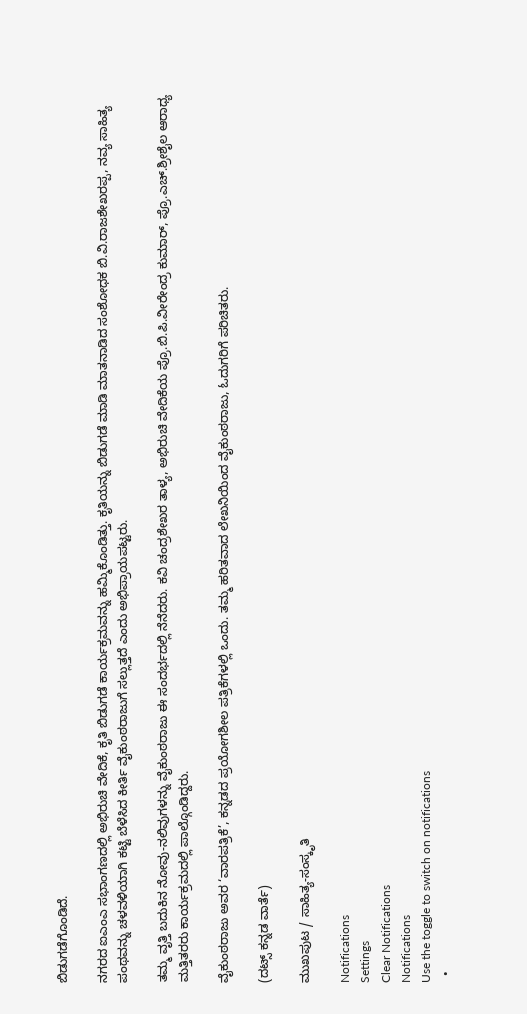ಬಿಡುಗಡೆಗೊಂಡಿದೆ.

ನಗರದ ಐಎಂಎ ಸಭಾಂಗಣದಲ್ಲಿ ಅಭಿರುಚಿ ವೇದಿಕೆ, ಕೃತಿ ಬಿಡುಗಡೆ ಕಾರ್ಯಕ್ರಮವನ್ನು ಹಮ್ಮಿಕೊಂಡಿತ್ತು. ಕೃತಿಯನ್ನು ಬಿಡುಗಡೆ ಮಾಡಿ ಮಾತನಾಡಿದ ಸಂಶೋಧಕ ಬಿ.ವಿ.ರಾಜಶೇಖರಪ್ಪ, ನವ್ಯ ಸಾಹಿತ್ಯ ಪಂಥವನ್ನು ಚಳವಳಿಯಾಗಿ ಕಟ್ಟಿ ಬೆಳೆಸಿದ ಕೀರ್ತಿ ವೈಕುಂಠರಾಜುಗೆ ಸಲ್ಲುತ್ತದೆ ಎಂದು ಅಭಿಪ್ರಾಯಪಟ್ಟರು.

ತಮ್ಮ ವೃತ್ತಿ ಬದುಕಿನ ನೋವು-ನಲಿವುಗಳನ್ನು ವೈಕುಂಠರಾಜು ಈ ಸಂದರ್ಭದಲ್ಲಿ ನೆನೆದರು. ಕವಿ ಚಂದ್ರಶೇಖರ ತಾಳ್ಯ, ಅಭಿರುಚಿ ವೇದಿಕೆಯ ಪ್ರೊ.ಬಿ.ಪಿ.ವೀರೇಂದ್ರ ಕುಮಾರ್‌, ಪ್ರೊ.ಎಚ್‌.ಶ್ರೀಶೈಲ ಆರಾಧ್ಯ ಮತ್ತಿತರರು ಕಾರ್ಯಕ್ರಮದಲ್ಲಿ ಪಾಲ್ಗೊಂಡಿದ್ದರು.

ವೈಕುಂಠರಾಜು ಅವರ ‘ವಾರಪತ್ರಿಕೆ’, ಕನ್ನಡದ ಪ್ರಯೋಗಶೀಲ ಪತ್ರಿಕೆಗಳಲ್ಲಿ ಒಂದು. ತಮ್ಮ ಹರಿತವಾದ ಲೇಖನಿಯಿಂದ ವೈಕುಂಠರಾಜು, ಓದುಗರಿಗೆ ಪರಿಚಿತರು.

(ದಟ್ಸ್‌ ಕನ್ನಡ ವಾರ್ತೆ)

ಮುಖಪುಟ / ಸಾಹಿತ್ಯ-ಸಂಸ್ಕೃತಿ

Notifications
Settings
Clear Notifications
Notifications
Use the toggle to switch on notifications
  •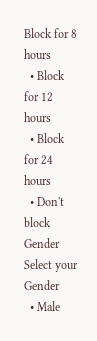Block for 8 hours
  • Block for 12 hours
  • Block for 24 hours
  • Don't block
Gender
Select your Gender
  • Male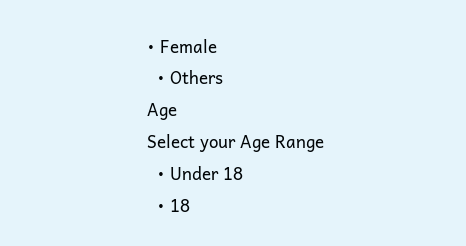• Female
  • Others
Age
Select your Age Range
  • Under 18
  • 18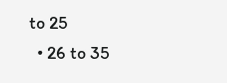to 25
  • 26 to 35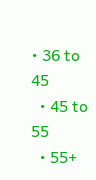• 36 to 45
  • 45 to 55
  • 55+